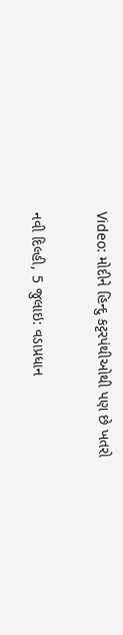Video: મોદીને હિન્દુ કટ્ટરપંથીઓથી પણ છે ખતરો

નવી દિલ્હી, 5 જુલાઇ: વડાપ્રધાન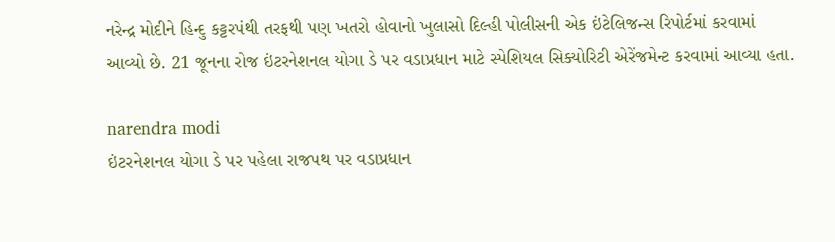નરેન્દ્ર મોદીને હિન્દુ કટ્ટરપંથી તરફથી પણ ખતરો હોવાનો ખુલાસો દિલ્હી પોલીસની એક ઇંટેલિજન્સ રિપોર્ટમાં કરવામાં આવ્યો છે. 21 જૂનના રોજ ઇંટરનેશનલ યોગા ડે પર વડાપ્રધાન માટે સ્પેશિયલ સિક્યોરિટી એરેંજમેન્ટ કરવામાં આવ્યા હતા.

narendra modi
ઇંટરનેશનલ યોગા ડે પર પહેલા રાજપથ પર વડાપ્રધાન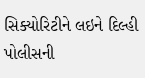સિક્યોરિટીને લઇને દિલ્હી પોલીસની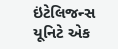ઇંટેલિજન્સ યૂનિટે એક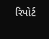રિપોર્ટ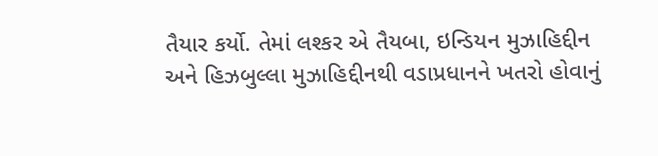તૈયાર કર્યો. તેમાં લશ્કર એ તૈયબા, ઇન્ડિયન મુઝાહિદ્દીન અને હિઝબુલ્લા મુઝાહિદ્દીનથી વડાપ્રધાનને ખતરો હોવાનું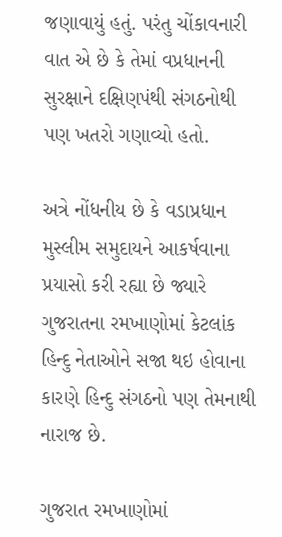જણાવાયું હતું. પરંતુ ચોંકાવનારી વાત એ છે કે તેમાં વપ્રધાનની સુરક્ષાને દક્ષિણપંથી સંગઠનોથી પણ ખતરો ગણાવ્યો હતો.

અત્રે નોંધનીય છે કે વડાપ્રધાન મુસ્લીમ સમુદાયને આકર્ષવાના પ્રયાસો કરી રહ્યા છે જ્યારે ગુજરાતના રમખાણોમાં કેટલાંક હિન્દુ નેતાઓને સજા થઇ હોવાના કારણે હિન્દુ સંગઠનો પણ તેમનાથી નારાજ છે.

ગુજરાત રમખાણોમાં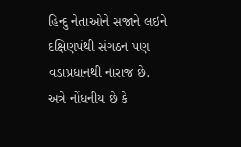હિન્દુ નેતાઓને સજાને લઇને દક્ષિણપંથી સંગઠન પણ વડાપ્રધાનથી નારાજ છે. અત્રે નોંધનીય છે કે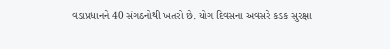વડાપ્રધાનને 40 સંગઠનોથી ખતરો છે. યોગ દિવસના અવસરે કડક સુરક્ષા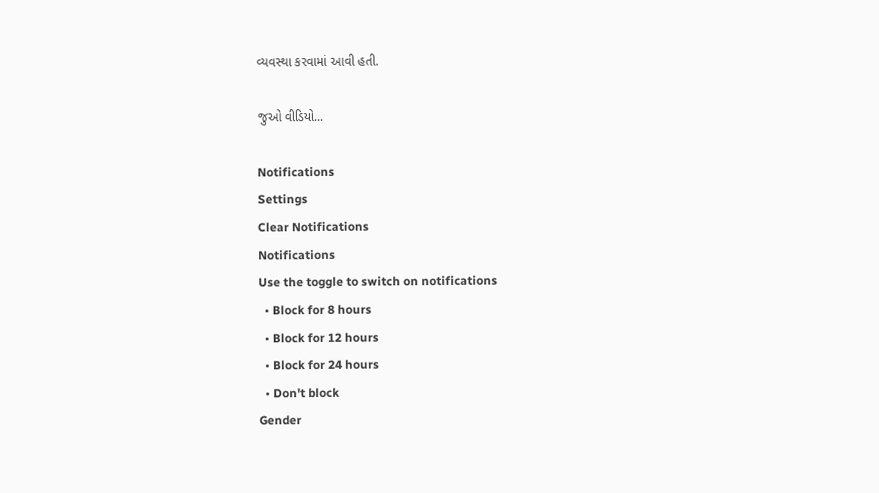વ્યવસ્થા કરવામાં આવી હતી.

જુઓ વીડિયો...

Notifications
Settings
Clear Notifications
Notifications
Use the toggle to switch on notifications
  • Block for 8 hours
  • Block for 12 hours
  • Block for 24 hours
  • Don't block
Gender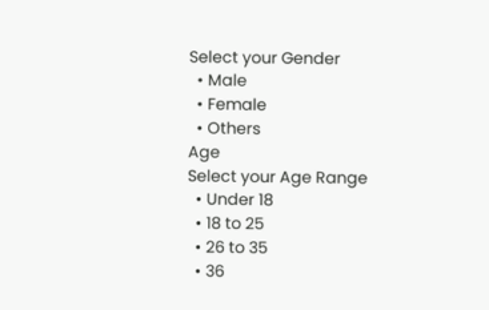Select your Gender
  • Male
  • Female
  • Others
Age
Select your Age Range
  • Under 18
  • 18 to 25
  • 26 to 35
  • 36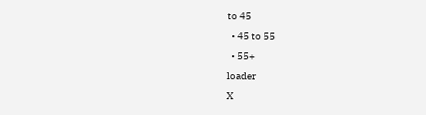to 45
  • 45 to 55
  • 55+
loader
X